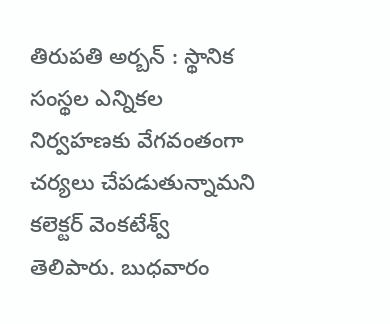తిరుపతి అర్బన్ : స్థానిక సంస్థల ఎన్నికల నిర్వహణకు వేగవంతంగా చర్యలు చేపడుతున్నామని కలెక్టర్ వెంకటేశ్వ్ తెలిపారు. బుధవారం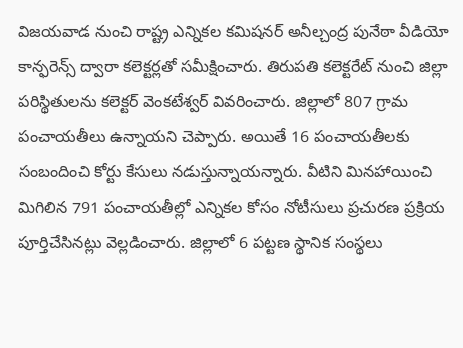విజయవాడ నుంచి రాష్ట్ర ఎన్నికల కమిషనర్ అనీల్చంద్ర పునేఠా వీడియో కాన్ఫరెన్స్ ద్వారా కలెక్టర్లతో సమీక్షించారు. తిరుపతి కలెక్టరేట్ నుంచి జిల్లా పరిస్థితులను కలెక్టర్ వెంకటేశ్వర్ వివరించారు. జిల్లాలో 807 గ్రామ పంచాయతీలు ఉన్నాయని చెప్పారు. అయితే 16 పంచాయతీలకు సంబందించి కోర్టు కేసులు నడుస్తున్నాయన్నారు. వీటిని మినహాయించి మిగిలిన 791 పంచాయతీల్లో ఎన్నికల కోసం నోటీసులు ప్రచురణ ప్రక్రియ పూర్తిచేసినట్లు వెల్లడించారు. జిల్లాలో 6 పట్టణ స్థానిక సంస్థలు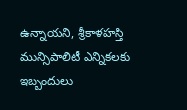ఉన్నాయని, శ్రీకాళహస్తి మున్సిపాలిటీ ఎన్నికలకు ఇబ్బందులు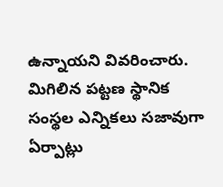ఉన్నాయని వివరించారు. మిగిలిన పట్టణ స్థానిక సంస్థల ఎన్నికలు సజావుగా ఏర్పాట్లు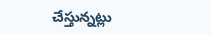చేస్తున్నట్లు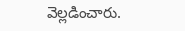వెల్లడించారు.